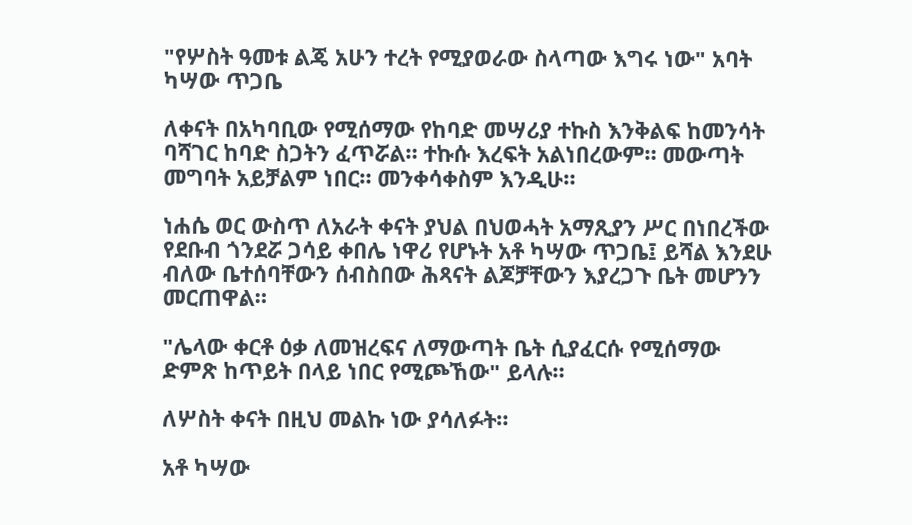"የሦስት ዓመቱ ልጄ አሁን ተረት የሚያወራው ስላጣው እግሩ ነው" አባት ካሣው ጥጋቤ

ለቀናት በአካባቢው የሚሰማው የከባድ መሣሪያ ተኩስ እንቅልፍ ከመንሳት ባሻገር ከባድ ስጋትን ፈጥሯል። ተኩሱ እረፍት አልነበረውም። መውጣት መግባት አይቻልም ነበር። መንቀሳቀስም እንዲሁ።

ነሐሴ ወር ውስጥ ለአራት ቀናት ያህል በህወሓት አማጺያን ሥር በነበረችው የደቡብ ጎንደሯ ጋሳይ ቀበሌ ነዋሪ የሆኑት አቶ ካሣው ጥጋቤ፤ ይሻል እንደሁ ብለው ቤተሰባቸውን ሰብስበው ሕጻናት ልጆቻቸውን እያረጋጉ ቤት መሆንን መርጠዋል።

"ሌላው ቀርቶ ዕቃ ለመዝረፍና ለማውጣት ቤት ሲያፈርሱ የሚሰማው ድምጽ ከጥይት በላይ ነበር የሚጮኸው" ይላሉ።

ለሦስት ቀናት በዚህ መልኩ ነው ያሳለፉት።

አቶ ካሣው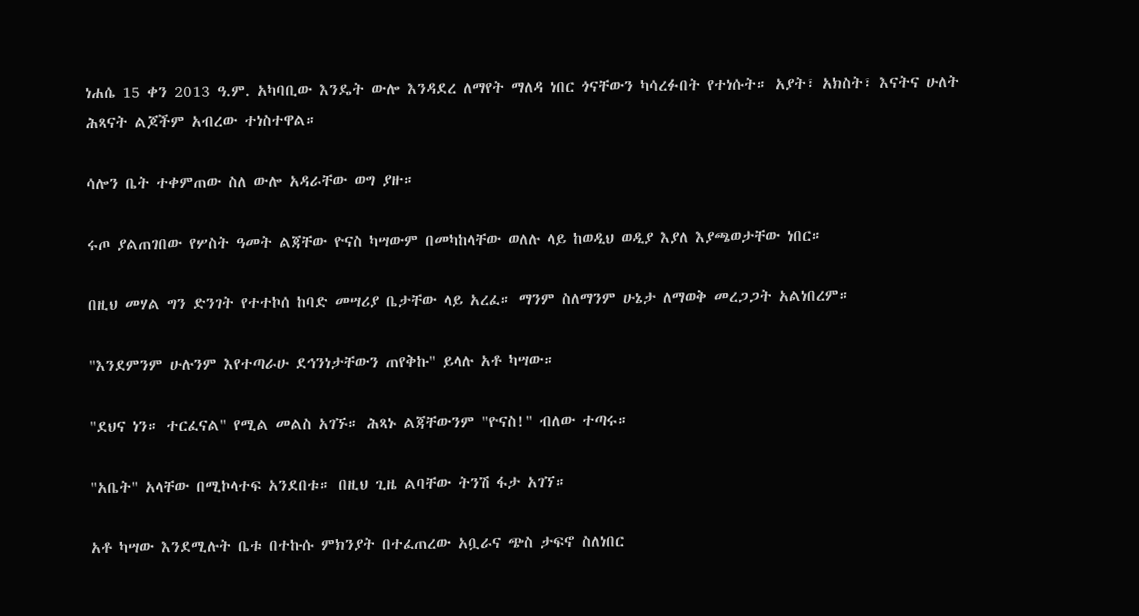ነሐሴ 15 ቀን 2013 ዓ.ም. አካባቢው እንዴት ውሎ እንዳደረ ለማየት ማለዳ ነበር ጎናቸውን ካሳረፉበት የተነሱት። አያት፣ አክስት፣ እናትና ሁለት ሕጻናት ልጆችም አብረው ተነስተዋል።

ሳሎን ቤት ተቀምጠው ስለ ውሎ አዳራቸው ወግ ያዙ።

ሩጦ ያልጠገበው የሦስት ዓመት ልጃቸው ዮናስ ካሣውም በመካከላቸው ወለሉ ላይ ከወዲህ ወዲያ እያለ እያጫወታቸው ነበር።

በዚህ መሃል ግን ድንገት የተተኮሰ ከባድ መሣሪያ ቤታቸው ላይ አረፈ። ማንም ስለማንም ሁኔታ ለማወቅ መረጋጋት አልነበረም።

"እንደምንም ሁሉንም እየተጣራሁ ደኅንነታቸውን ጠየቅኩ" ይላሉ አቶ ካሣው።

"ደህና ነን። ተርፈናል" የሚል መልስ አገኙ። ሕጻኑ ልጃቸውንም "ዮናስ!" ብለው ተጣሩ።

"አቤት" አላቸው በሚኮላተፍ አንደበቱ። በዚህ ጊዜ ልባቸው ትንሽ ፋታ አገኘ።

አቶ ካሣው እንደሚሉት ቤቱ በተኩሱ ምክንያት በተፈጠረው አቧራና ጭስ ታፍኖ ስለነበር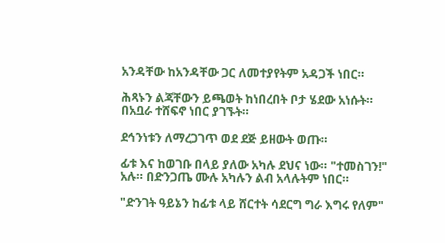አንዳቸው ከአንዳቸው ጋር ለመተያየትም አዳጋች ነበር።

ሕጻኑን ልጃቸውን ይጫወት ከነበረበት ቦታ ሄደው አነሱት። በአቧራ ተሸፍኖ ነበር ያገኙት።

ደኅንነቱን ለማረጋገጥ ወደ ደጅ ይዘውት ወጡ።

ፊቱ እና ከወገቡ በላይ ያለው አካሉ ደህና ነው። "ተመስገን!" አሉ። በድንጋጤ ሙሉ አካሉን ልብ አላሉትም ነበር።

"ድንገት ዓይኔን ከፊቱ ላይ ሸርተት ሳደርግ ግራ እግሩ የለም"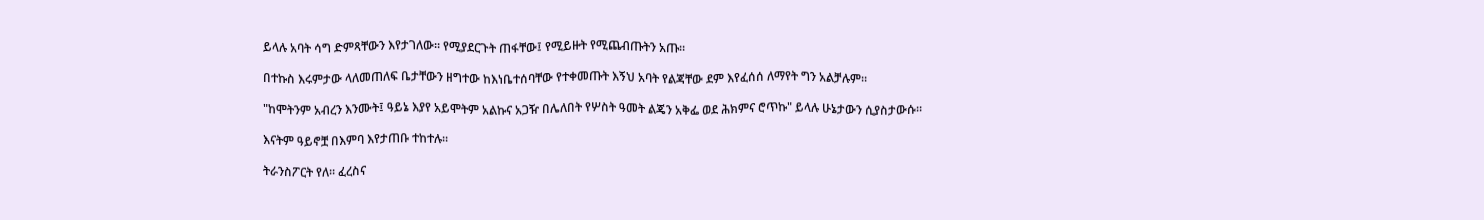ይላሉ አባት ሳግ ድምጻቸውን እየታገለው። የሚያደርጉት ጠፋቸው፤ የሚይዙት የሚጨብጡትን አጡ።

በተኩስ እሩምታው ላለመጠለፍ ቤታቸውን ዘግተው ከእነቤተሰባቸው የተቀመጡት እኝህ አባት የልጃቸው ደም እየፈሰሰ ለማየት ግን አልቻሉም።

"ከሞትንም አብረን እንሙት፤ ዓይኔ እያየ አይሞትም አልኩና አጋዥ በሌለበት የሦስት ዓመት ልጄን አቅፌ ወደ ሕክምና ሮጥኩ" ይላሉ ሁኔታውን ሲያስታውሱ።

እናትም ዓይኖቿ በእምባ እየታጠቡ ተከተሉ።

ትራንስፖርት የለ። ፈረስና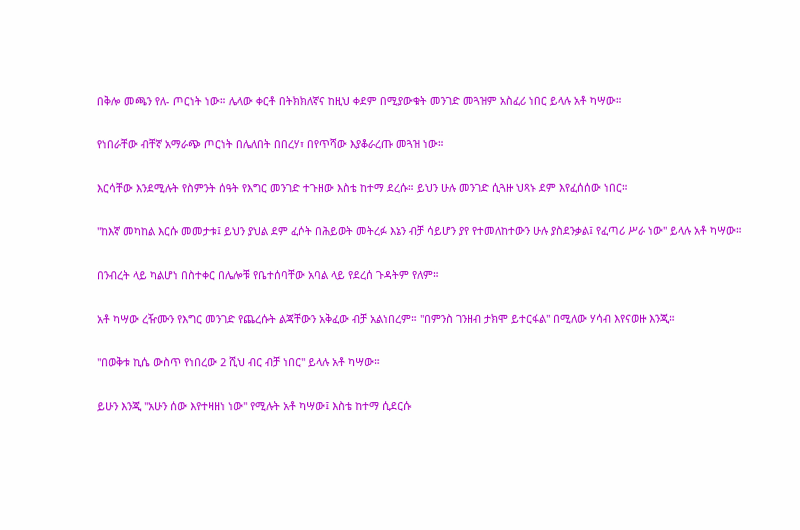በቅሎ መጫን የለ- ጦርነት ነው። ሌላው ቀርቶ በትክክለኛና ከዚህ ቀደም በሚያውቁት መንገድ መጓዝም አስፈሪ ነበር ይላሉ አቶ ካሣው።

የነበራቸው ብቸኛ አማራጭ ጦርነት በሌለበት በበረሃ፣ በየጥሻው እያቆራረጡ መጓዝ ነው።

እርሳቸው እንደሚሉት የስምንት ሰዓት የእግር መንገድ ተጉዘው እስቴ ከተማ ደረሱ። ይህን ሁሉ መንገድ ሲጓዙ ህጻኑ ደም እየፈሰሰው ነበር።

"ከእኛ መካከል እርሱ መመታቱ፤ ይህን ያህል ደም ፈሶት በሕይወት መትረፉ እኔን ብቻ ሳይሆን ያየ የተመለከተውን ሁሉ ያስደንቃል፤ የፈጣሪ ሥራ ነው" ይላሉ አቶ ካሣው።

በንብረት ላይ ካልሆነ በስተቀር በሌሎቹ የቤተሰባቸው አባል ላይ የደረሰ ጉዳትም የለም።

አቶ ካሣው ረዥሙን የእግር መንገድ የጨረሱት ልጃቸውን አቅፈው ብቻ አልነበረም። "በምንስ ገንዘብ ታክሞ ይተርፋል" በሚለው ሃሳብ እየናወዙ እንጂ።

"በወቅቱ ኪሴ ውስጥ የነበረው 2 ሺህ ብር ብቻ ነበር" ይላሉ አቶ ካሣው።

ይሁን እንጂ "አሁን ሰው እየተዛዘነ ነው" የሚሉት አቶ ካሣው፤ እስቴ ከተማ ሲደርሱ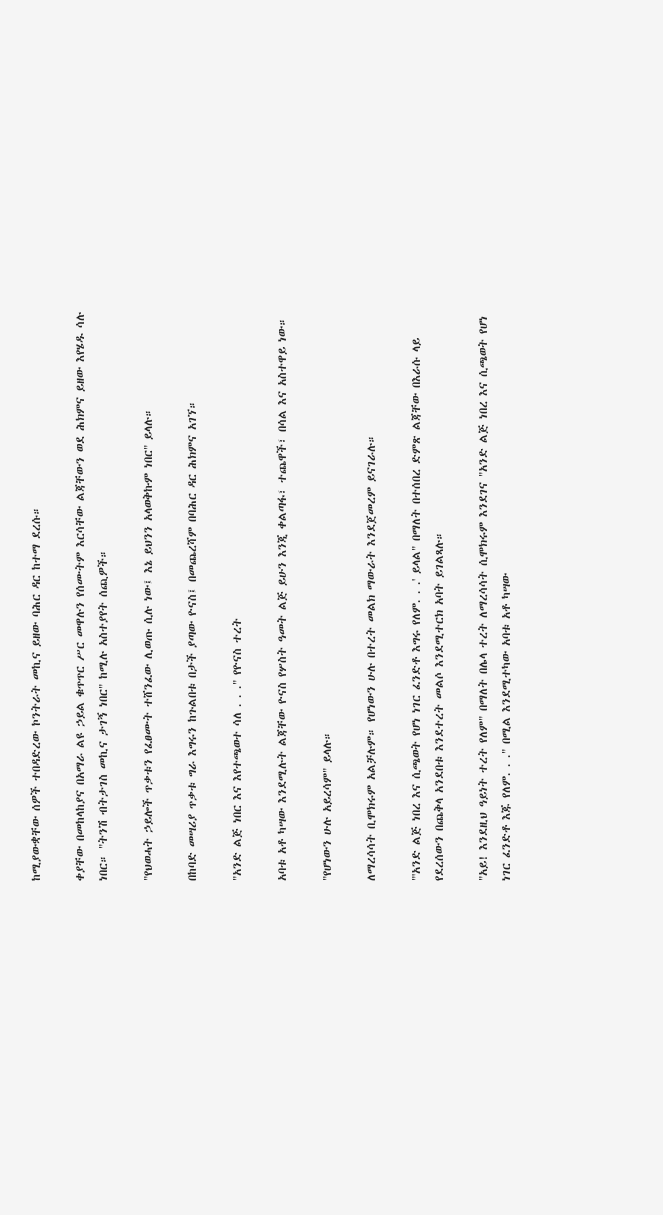ከሚያውቋቸው ሰዎች ተበዳድረው ኮንትራት መኪና ይዘው ባሕር ዳር ከተማ ደረሱ።

ቀያቸው በመከላከያና በአማራ ልዩ ኃይል ቁጥጥር ሥር መዋሉን የሰሙትም እርሳቸው ልጃቸውን ወደ ሕክምና ይዘው እየሄዱ ሳሉ ነበር። "ትንሽ ብትታገስ መኪና ታገኝ ነበር" ከሚሉ አስተያየት ሰጪዎች።

"የህወሓት ኃይሎች ጥቃቱን የፈፀሙት ተሸንፈው ሊወጡ ሲሉ ነው፤ እኔ ይህንን አላወቅኩም ነበር" ይላሉ።

በከባድ መሣሪያ ጥቃቱ ግራ እግሩን ከጉልበቱ በታች ያጣው ዮናስ፤ በመጨረሻም በባሕር ዳር ሕክምና አገኘ።

"አንድ ልጅ ነበር እና እየተጫወተ ሳለ . . ." የዮናስ ተረት

አባቱ አቶ ካሣው እንደሚሉት ልጃቸው ዮናስ የሦስት ዓመት ልጅ ይሁን እንጂ ቀልጣፋ፣ ተጨዋች፣ በሳል እና አስተዋይ ነው።

"የሆነውን ሁሉ አይረሳም" ይላሉ።

ለማረሳሳት ቢሞክሩም አልቻሉም። የሆነውን ሁሉ በተረት መልክ ማውራት እንደጀመረም ይናገራሉ።

"'አንድ ልጅ ነበረ እና ሲጫወት የሆነ ነገር ፈንድቶ እግሩ የለም. . .' ይላል" በማለት በተሰበረ ድምጽ ልጃቸው በእራሱ ላይ የደረሰውን በጨቅላ አንደበቱ እንደተረት መልሶ እንደሚተርክ አባት ይገልጻሉ።

"አይ! እንደዚህ ዓይነት ተረት የለም" በማለት በሌላ ተረት ለማረሳሳት ሲሞክሩም እንደገና "አንድ ልጅ ነበረ እና ሲጫወት የሆነ ነገር ፈንድቶ እጁ የለም. . ." በሚል እንደሚተካው አባቱ አቶ ካሣው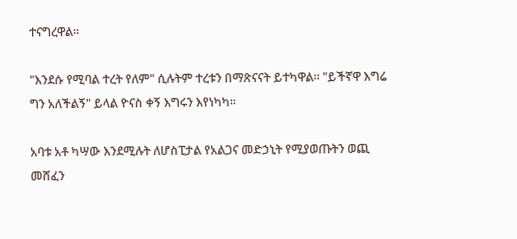ተናግረዋል።

"እንደሱ የሚባል ተረት የለም" ሲሉትም ተረቱን በማጽናናት ይተካዋል። "ይችኛዋ እግሬ ግን አለችልኝ" ይላል ዮናስ ቀኝ እግሩን እየነካካ።

አባቱ አቶ ካሣው እንደሚሉት ለሆስፒታል የአልጋና መድኃኒት የሚያወጡትን ወጪ መሸፈን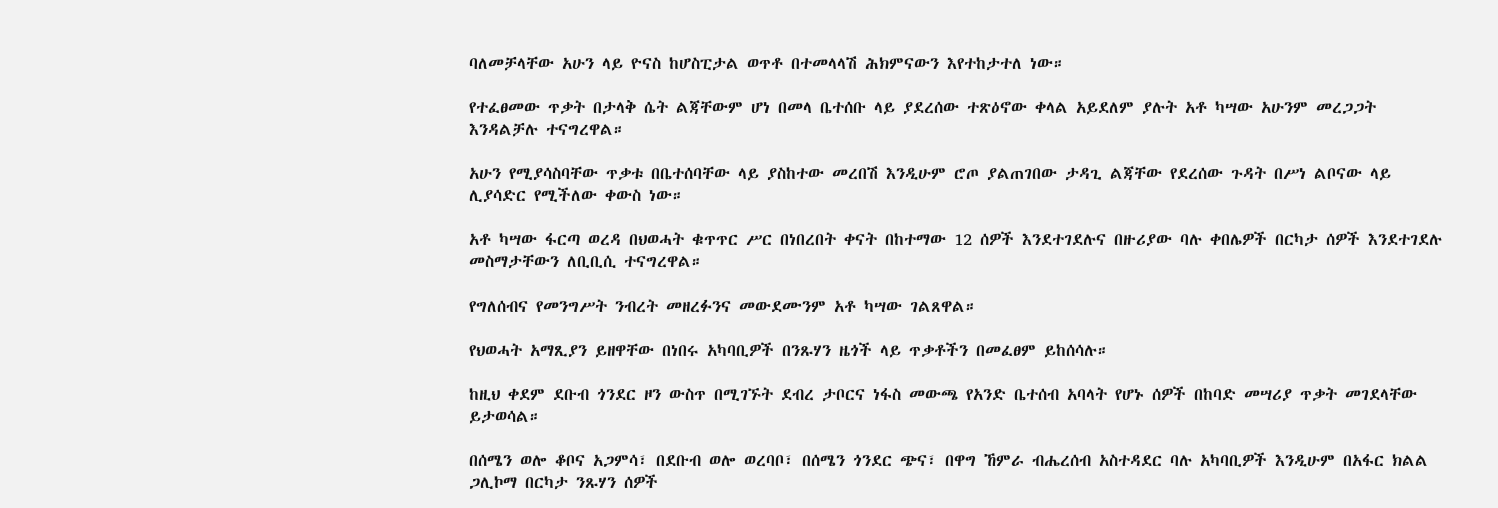ባለመቻላቸው አሁን ላይ ዮናስ ከሆስፒታል ወጥቶ በተመላላሽ ሕክምናውን እየተከታተለ ነው።

የተፈፀመው ጥቃት በታላቅ ሴት ልጃቸውም ሆነ በመላ ቤተሰቡ ላይ ያደረሰው ተጽዕኖው ቀላል አይደለም ያሉት አቶ ካሣው አሁንም መረጋጋት እንዳልቻሉ ተናግረዋል።

አሁን የሚያሳስባቸው ጥቃቱ በቤተሰባቸው ላይ ያስከተው መረበሽ እንዲሁም ሮጦ ያልጠገበው ታዳጊ ልጃቸው የደረሰው ጉዳት በሥነ ልቦናው ላይ ሊያሳድር የሚችለው ቀውስ ነው።

አቶ ካሣው ፋርጣ ወረዳ በህወሓት ቁጥጥር ሥር በነበረበት ቀናት በከተማው 12 ሰዎች እንደተገደሉና በዙሪያው ባሉ ቀበሌዎች በርካታ ሰዎች እንደተገደሉ መስማታቸውን ለቢቢሲ ተናግረዋል።

የግለሰብና የመንግሥት ንብረት መዘረፉንና መውደሙንም አቶ ካሣው ገልጸዋል።

የህወሓት አማጺያን ይዘዋቸው በነበሩ አካባቢዎች በንጹሃን ዜጎች ላይ ጥቃቶችን በመፈፀም ይከሰሳሉ።

ከዚህ ቀደም ደቡብ ጎንደር ዞን ውስጥ በሚገኙት ደብረ ታቦርና ነፋስ መውጫ የአንድ ቤተሰብ አባላት የሆኑ ሰዎች በከባድ መሣሪያ ጥቃት መገደላቸው ይታወሳል።

በሰሜን ወሎ ቆቦና አጋምሳ፣ በደቡብ ወሎ ወረባቦ፣ በሰሜን ጎንደር ጭና፣ በዋግ ኸምራ ብሔረሰብ አስተዳደር ባሉ አካባቢዎች እንዲሁም በአፋር ክልል ጋሊኮማ በርካታ ንጹሃን ሰዎች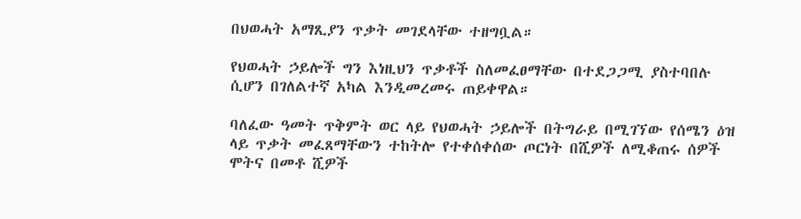በህወሓት አማጺያን ጥቃት መገደላቸው ተዘግቧል።

የህወሓት ኃይሎች ግን እነዚህን ጥቃቶች ስለመፈፀማቸው በተደጋጋሚ ያስተባበሉ ሲሆን በገለልተኛ አካል እንዲመረመሩ ጠይቀዋል።

ባለፈው ዓመት ጥቅምት ወር ላይ የህወሓት ኃይሎች በትግራይ በሚገኘው የሰሜን ዕዝ ላይ ጥቃት መፈጸማቸውን ተከትሎ የተቀሰቀሰው ጦርነት በሺዎች ለሚቆጠሩ ሰዎች ሞትና በመቶ ሺዎች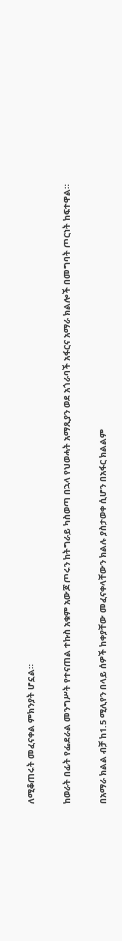ለሚቆጠሩት መፈናቀል ምክንያት ሆኗል።

ከወራት በፊት የፌደራል መንግሥት የተናጠል ተኩስ አቁም አውጆ ጦሩን ከትግራይ ካስወጣ በኋላ የህወሓት አማጺያን ወደ አጎራባች አፋርና አማራ ክልሎች በመግባት ጦርነት ከፍተዋል።

በአማራ ክልል ብቻ ከ1.5 ሚሊየን በላይ ሰዎች ከቀያቸው መፈናቀላቸውን ክልሉ ያስታወቀ ሲሆን በአፋር ክልልም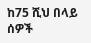ከ75 ሺህ በላይ ሰዎች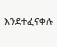እንደተፈናቀሉ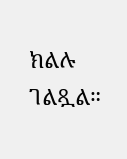ክልሉ ገልጿል።